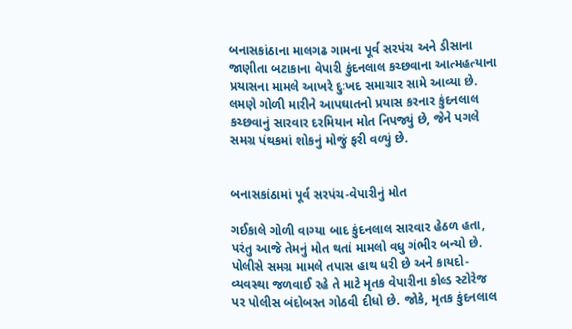બનાસકાંઠાના માલગઢ ગામના પૂર્વ સરપંચ અને ડીસાના જાણીતા બટાકાના વેપારી કુંદનલાલ કચ્છવાના આત્મહત્યાના પ્રયાસના મામલે આખરે દુઃખદ સમાચાર સામે આવ્યા છે. લમણે ગોળી મારીને આપઘાતનો પ્રયાસ કરનાર કુંદનલાલ કચ્છવાનું સારવાર દરમિયાન મોત નિપજ્યું છે, જેને પગલે સમગ્ર પંથકમાં શોકનું મોજું ફરી વળ્યું છે.


બનાસકાંઠામાં પૂર્વ સરપંચ-વેપારીનું મોત

ગઈકાલે ગોળી વાગ્યા બાદ કુંદનલાલ સારવાર હેઠળ હતા, પરંતુ આજે તેમનું મોત થતાં મામલો વધુ ગંભીર બન્યો છે. પોલીસે સમગ્ર મામલે તપાસ હાથ ધરી છે અને કાયદો-વ્યવસ્થા જળવાઈ રહે તે માટે મૃતક વેપારીના કોલ્ડ સ્ટોરેજ પર પોલીસ બંદોબસ્ત ગોઠવી દીધો છે. જોકે, મૃતક કુંદનલાલ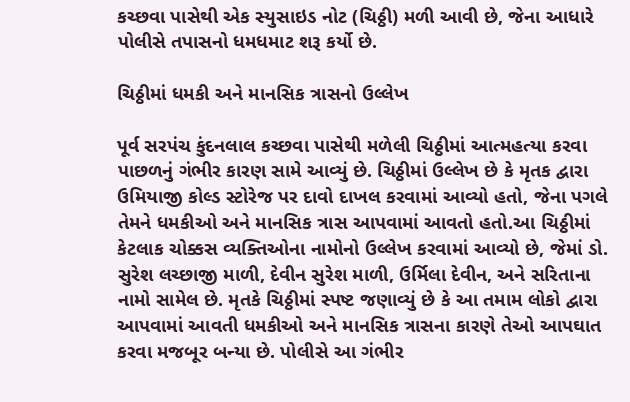કચ્છવા પાસેથી એક સ્યુસાઇડ નોટ (ચિઠ્ઠી) મળી આવી છે, જેના આધારે પોલીસે તપાસનો ધમધમાટ શરૂ કર્યો છે.

ચિઠ્ઠીમાં ધમકી અને માનસિક ત્રાસનો ઉલ્લેખ

પૂર્વ સરપંચ કુંદનલાલ કચ્છવા પાસેથી મળેલી ચિઠ્ઠીમાં આત્મહત્યા કરવા પાછળનું ગંભીર કારણ સામે આવ્યું છે. ચિઠ્ઠીમાં ઉલ્લેખ છે કે મૃતક દ્વારા ઉમિયાજી કોલ્ડ સ્ટોરેજ પર દાવો દાખલ કરવામાં આવ્યો હતો, જેના પગલે તેમને ધમકીઓ અને માનસિક ત્રાસ આપવામાં આવતો હતો.આ ચિઠ્ઠીમાં કેટલાક ચોક્કસ વ્યક્તિઓના નામોનો ઉલ્લેખ કરવામાં આવ્યો છે, જેમાં ડો. સુરેશ લચ્છાજી માળી, દેવીન સુરેશ માળી, ઉર્મિલા દેવીન, અને સરિતાના નામો સામેલ છે. મૃતકે ચિઠ્ઠીમાં સ્પષ્ટ જણાવ્યું છે કે આ તમામ લોકો દ્વારા આપવામાં આવતી ધમકીઓ અને માનસિક ત્રાસના કારણે તેઓ આપઘાત કરવા મજબૂર બન્યા છે. પોલીસે આ ગંભીર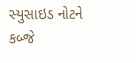સ્યુસાઇડ નોટને કબ્જે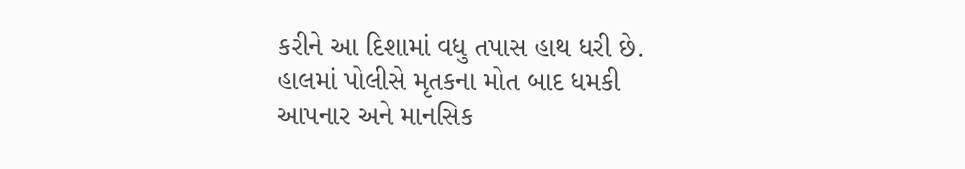કરીને આ દિશામાં વધુ તપાસ હાથ ધરી છે. હાલમાં પોલીસે મૃતકના મોત બાદ ધમકી આપનાર અને માનસિક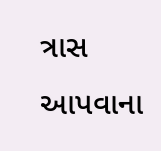ત્રાસ આપવાના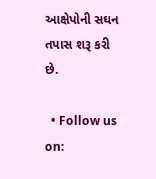આક્ષેપોની સઘન તપાસ શરૂ કરી છે.

  • Follow us on: